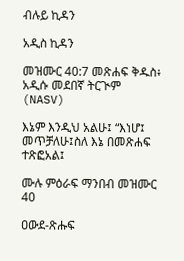ብሉይ ኪዳን

አዲስ ኪዳን

መዝሙር 40:7 መጽሐፍ ቅዱስ፥ አዲሱ መደበኛ ትርጒም (NASV)

እኔም እንዲህ አልሁ፤ “እነሆ፤ መጥቻለሁ፤ስለ እኔ በመጽሐፍ ተጽፎአል፤

ሙሉ ምዕራፍ ማንበብ መዝሙር 40

ዐውደ-ጽሑፍ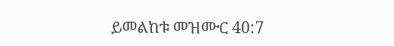ይመልከቱ መዝሙር 40:7